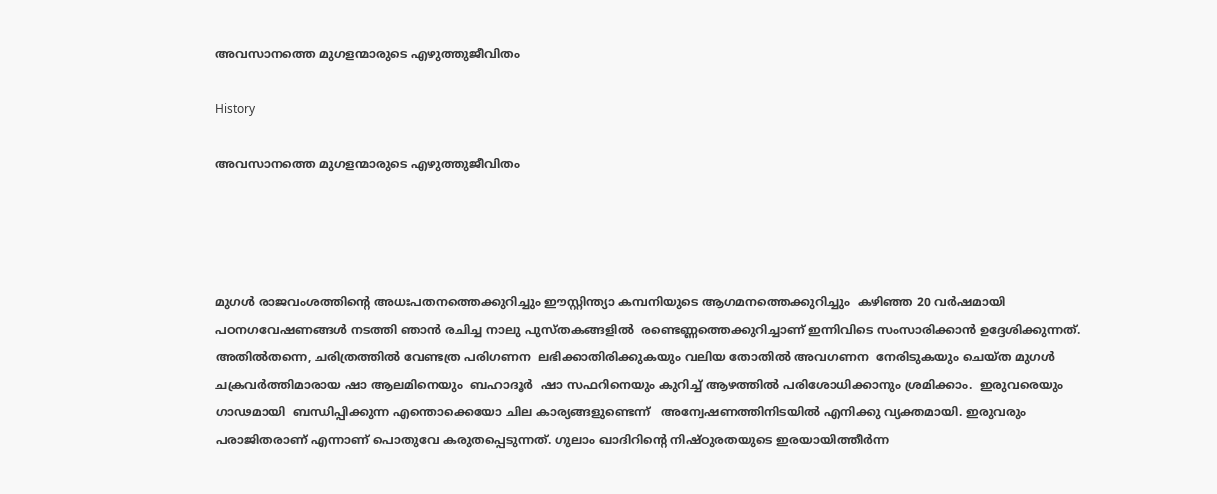അവസാനത്തെ മുഗളന്മാരുടെ എഴുത്തുജീവിതം

History

അവസാനത്തെ മുഗളന്മാരുടെ എഴുത്തുജീവിതം




മുഗൾ രാജവംശത്തിന്റെ അധഃപതനത്തെക്കുറിച്ചും ഈസ്റ്റിന്ത്യാ കമ്പനിയുടെ ആഗമനത്തെക്കുറിച്ചും  കഴിഞ്ഞ 20 വർഷമായി പഠനഗവേഷണങ്ങൾ നടത്തി ഞാൻ രചിച്ച നാലു പുസ്തകങ്ങളിൽ  രണ്ടെണ്ണത്തെക്കുറിച്ചാണ് ഇന്നിവിടെ സംസാരിക്കാൻ ഉദ്ദേശിക്കുന്നത്.  അതിൽതന്നെ, ചരിത്രത്തിൽ വേണ്ടത്ര പരിഗണന  ലഭിക്കാതിരിക്കുകയും വലിയ തോതിൽ അവഗണന  നേരിടുകയും ചെയ്ത മുഗൾ ചക്രവർത്തിമാരായ ഷാ ആലമിനെയും  ബഹാദൂർ  ഷാ സഫറിനെയും കുറിച്ച് ആഴത്തിൽ പരിശോധിക്കാനും ശ്രമിക്കാം.  ഇരുവരെയും ഗാഢമായി  ബന്ധിപ്പിക്കുന്ന എന്തൊക്കെയോ ചില കാര്യങ്ങളുണ്ടെന്ന്   അന്വേഷണത്തിനിടയിൽ എനിക്കു വ്യക്തമായി. ഇരുവരും പരാജിതരാണ് എന്നാണ് പൊതുവേ കരുതപ്പെടുന്നത്. ഗുലാം ഖാദിറിന്റെ നിഷ്ഠുരതയുടെ ഇരയായിത്തീർന്ന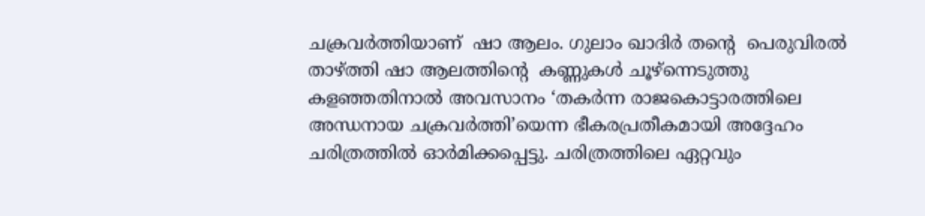ചക്രവർത്തിയാണ്  ഷാ ആലം. ഗുലാം ഖാദിർ തന്റെ  പെരുവിരൽ താഴ്ത്തി ഷാ ആലത്തിന്റെ  കണ്ണുകൾ ചൂഴ്ന്നെടുത്തു കളഞ്ഞതിനാൽ അവസാനം ‘തകർന്ന രാജകൊട്ടാരത്തിലെ അന്ധനായ ചക്രവർത്തി’യെന്ന ഭീകരപ്രതീകമായി അദ്ദേഹം ചരിത്രത്തിൽ ഓർമിക്കപ്പെട്ടു. ചരിത്രത്തിലെ ഏറ്റവും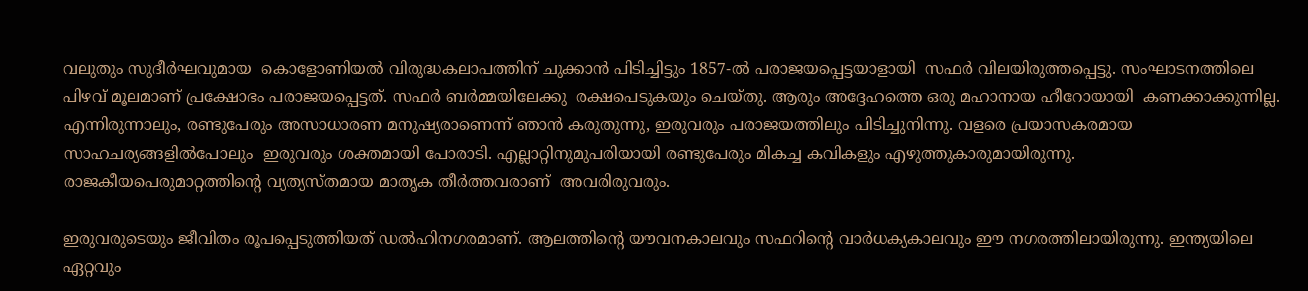വലുതും സുദീർഘവുമായ  കൊളോണിയൽ വിരുദ്ധകലാപത്തിന് ചുക്കാൻ പിടിച്ചിട്ടും 1857-ൽ പരാജയപ്പെട്ടയാളായി  സഫർ വിലയിരുത്തപ്പെട്ടു. സംഘാടനത്തിലെ പിഴവ് മൂലമാണ് പ്രക്ഷോഭം പരാജയപ്പെട്ടത്. സഫർ ബർമ്മയിലേക്കു  രക്ഷപെടുകയും ചെയ്തു. ആരും അദ്ദേഹത്തെ ഒരു മഹാനായ ഹീറോയായി  കണക്കാക്കുന്നില്ല. എന്നിരുന്നാലും, രണ്ടുപേരും അസാധാരണ മനുഷ്യരാണെന്ന് ഞാൻ കരുതുന്നു, ഇരുവരും പരാജയത്തിലും പിടിച്ചുനിന്നു. വളരെ പ്രയാസകരമായ സാഹചര്യങ്ങളിൽപോലും  ഇരുവരും ശക്തമായി പോരാടി. എല്ലാറ്റിനുമുപരിയായി രണ്ടുപേരും മികച്ച കവികളും എഴുത്തുകാരുമായിരുന്നു.  രാജകീയപെരുമാറ്റത്തിന്റെ വ്യത്യസ്തമായ മാതൃക തീർത്തവരാണ്  അവരിരുവരും.

ഇരുവരുടെയും ജീവിതം രൂപപ്പെടുത്തിയത് ഡൽഹിനഗരമാണ്. ആലത്തിന്റെ യൗവനകാലവും സഫറിന്റെ വാർധക്യകാലവും ഈ നഗരത്തിലായിരുന്നു. ഇന്ത്യയിലെ ഏറ്റവും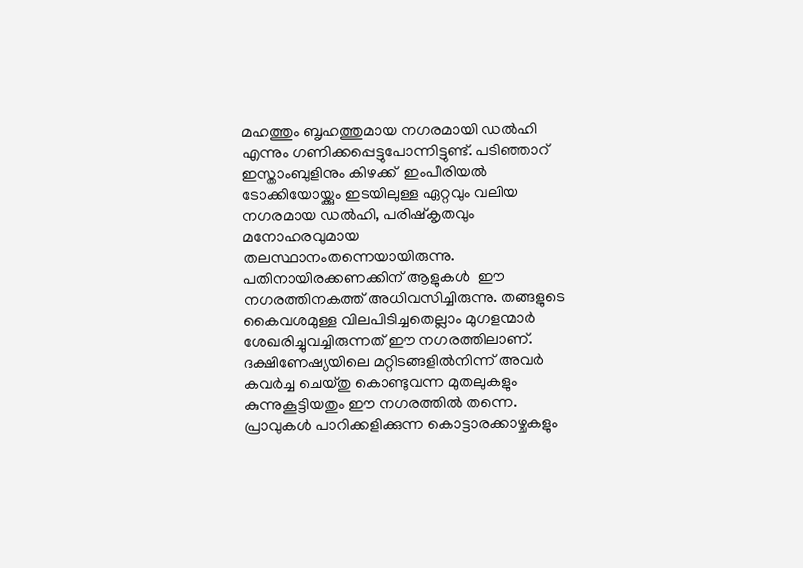മഹത്തും ബൃഹത്തുമായ നഗരമായി ഡൽഹി എന്നും ഗണിക്കപ്പെട്ടുപോന്നിട്ടുണ്ട്. പടിഞ്ഞാറ്  ഇസ്താംബുളിനും കിഴക്ക്  ഇംപീരിയൽ ടോക്കിയോയ്ക്കും ഇടയിലുള്ള ഏറ്റവും വലിയ നഗരമായ ഡൽഹി, പരിഷ്കൃതവും മനോഹരവുമായ തലസ്ഥാനംതന്നെയായിരുന്നു. പതിനായിരക്കണക്കിന് ആളുകൾ  ഈ നഗരത്തിനകത്ത് അധിവസിച്ചിരുന്നു. തങ്ങളുടെ കൈവശമുള്ള വിലപിടിച്ചതെല്ലാം മുഗളന്മാർ ശേഖരിച്ചുവച്ചിരുന്നത് ഈ നഗരത്തിലാണ്. ദക്ഷിണേഷ്യയിലെ മറ്റിടങ്ങളിൽനിന്ന് അവർ കവർച്ച ചെയ്തു കൊണ്ടുവന്ന മുതലുകളും കുന്നുകൂട്ടിയതും ഈ നഗരത്തിൽ തന്നെ. പ്രാവുകൾ പാറിക്കളിക്കുന്ന കൊട്ടാരക്കാഴ്ചകളും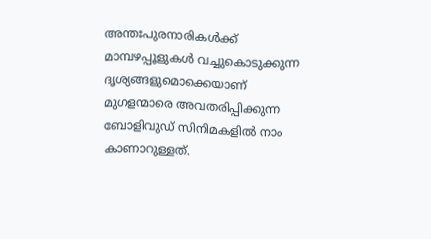അന്തഃപുരനാരികൾക്ക് മാമ്പഴപ്പൂളുകൾ വച്ചുകൊടുക്കുന്ന ദൃശ്യങ്ങളുമൊക്കെയാണ്  മുഗളന്മാരെ അവതരിപ്പിക്കുന്ന ബോളിവുഡ് സിനിമകളിൽ നാം കാണാറുള്ളത്.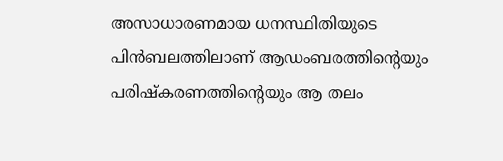അസാധാരണമായ ധനസ്ഥിതിയുടെ പിൻബലത്തിലാണ് ആഡംബരത്തിന്റെയും പരിഷ്‌കരണത്തിന്റെയും ആ തലം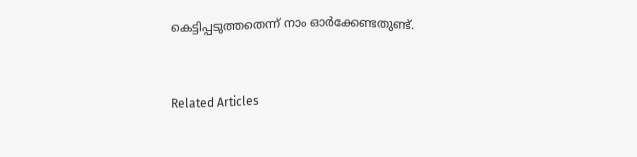കെട്ടിപ്പടുത്തതെന്ന് നാം ഓർക്കേണ്ടതുണ്ട്.


Related Articles